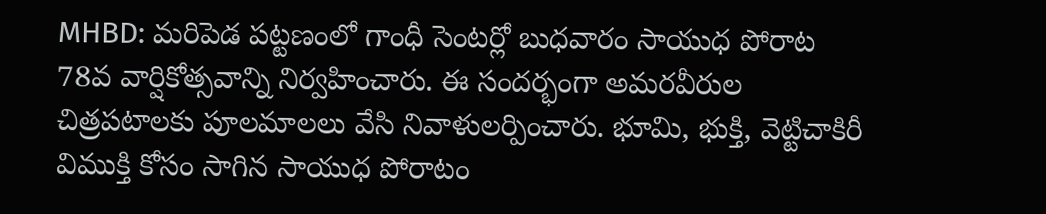MHBD: మరిపెడ పట్టణంలో గాంధీ సెంటర్లో బుధవారం సాయుధ పోరాట 78వ వార్షికోత్సవాన్ని నిర్వహించారు. ఈ సందర్భంగా అమరవీరుల చిత్రపటాలకు పూలమాలలు వేసి నివాళులర్పించారు. భూమి, భుక్తి, వెట్టిచాకిరీ విముక్తి కోసం సాగిన సాయుధ పోరాటం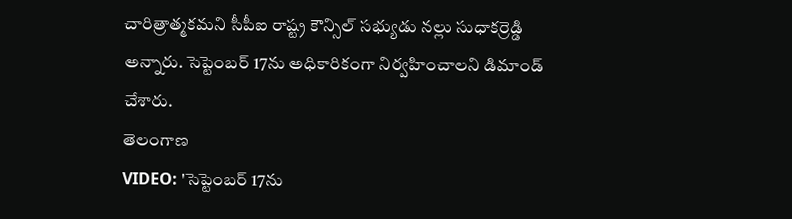చారిత్రాత్మకమని సీపీఐ రాష్ట్ర కౌన్సిల్ సభ్యుడు నల్లు సుధాకర్రెడ్డి అన్నారు. సెప్టెంబర్ 17ను అధికారికంగా నిర్వహించాలని డిమాండ్ చేశారు.
తెలంగాణ
VIDEO: 'సెప్టెంబర్ 17ను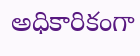అధికారికంగా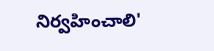నిర్వహించాలి'